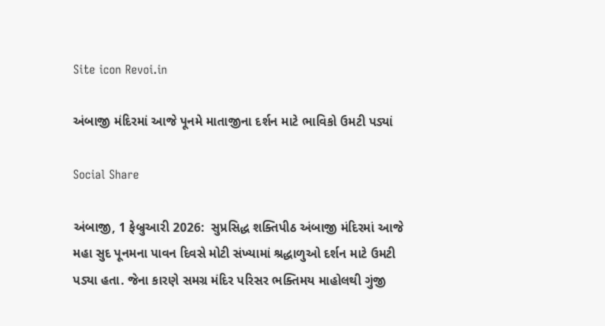Site icon Revoi.in

અંબાજી મંદિરમાં આજે પૂનમે માતાજીના દર્શન માટે ભાવિકો ઉમટી પડ્યાં

Social Share

અંબાજી, 1 ફેબ્રુઆરી 2026:  સુપ્રસિદ્ધ શક્તિપીઠ અંબાજી મંદિરમાં આજે મહા સુદ પૂનમના પાવન દિવસે મોટી સંખ્યામાં શ્રદ્ધાળુઓ દર્શન માટે ઉમટી પડ્યા હતા. જેના કારણે સમગ્ર મંદિર પરિસર ભક્તિમય માહોલથી ગુંજી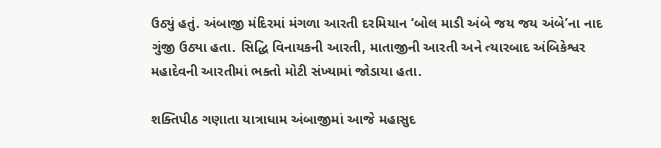ઉઠ્યું હતું. અંબાજી મંદિરમાં મંગળા આરતી દરમિયાન ‘બોલ માડી અંબે જય જય અંબે’ના નાદ ગુંજી ઉઠ્યા હતા. સિદ્ધિ વિનાયકની આરતી, માતાજીની આરતી અને ત્યારબાદ અંબિકેશ્વર મહાદેવની આરતીમાં ભક્તો મોટી સંખ્યામાં જોડાયા હતા.

શક્તિપીઠ ગણાતા યાત્રાધામ અંબાજીમાં આજે મહાસુદ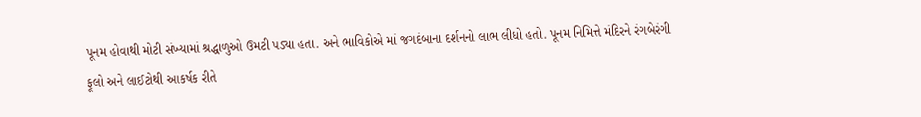પૂનમ હોવાથી મોટી સંખ્યામાં શ્રદ્ધાળુઓ ઉમટી પડ્યા હતા. અને ભાવિકોએ માં જગદંબાના દર્શનનો લાભ લીધો હતો. પૂનમ નિમિત્તે મંદિરને રંગબેરંગી ફૂલો અને લાઈટોથી આકર્ષક રીતે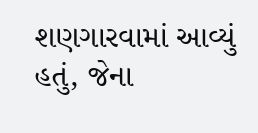શણગારવામાં આવ્યું હતું, જેના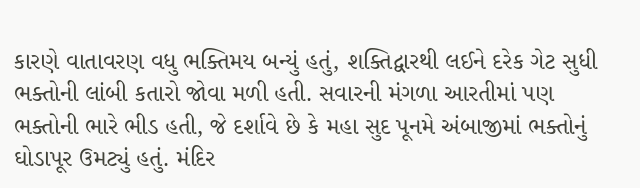કારણે વાતાવરણ વધુ ભક્તિમય બન્યું હતું, શક્તિદ્વારથી લઈને દરેક ગેટ સુધી ભક્તોની લાંબી કતારો જોવા મળી હતી. સવારની મંગળા આરતીમાં પણ ભક્તોની ભારે ભીડ હતી, જે દર્શાવે છે કે મહા સુદ પૂનમે અંબાજીમાં ભક્તોનું ઘોડાપૂર ઉમટ્યું હતું. મંદિર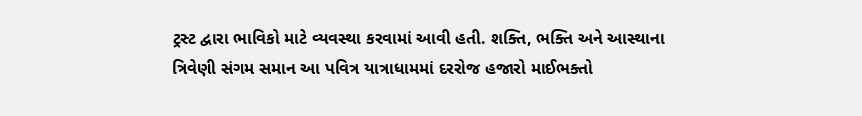ટ્રસ્ટ દ્વારા ભાવિકો માટે વ્યવસ્થા કરવામાં આવી હતી. શક્તિ, ભક્તિ અને આસ્થાના ત્રિવેણી સંગમ સમાન આ પવિત્ર યાત્રાધામમાં દરરોજ હજારો માઈભક્તો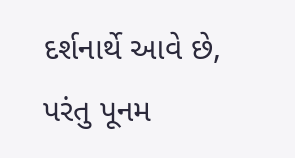દર્શનાર્થે આવે છે, પરંતુ પૂનમ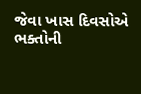જેવા ખાસ દિવસોએ ભક્તોની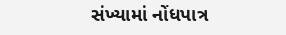સંખ્યામાં નોંધપાત્ર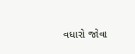વધારો જોવા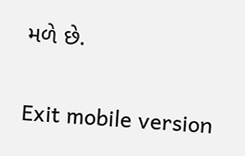મળે છે.

Exit mobile version